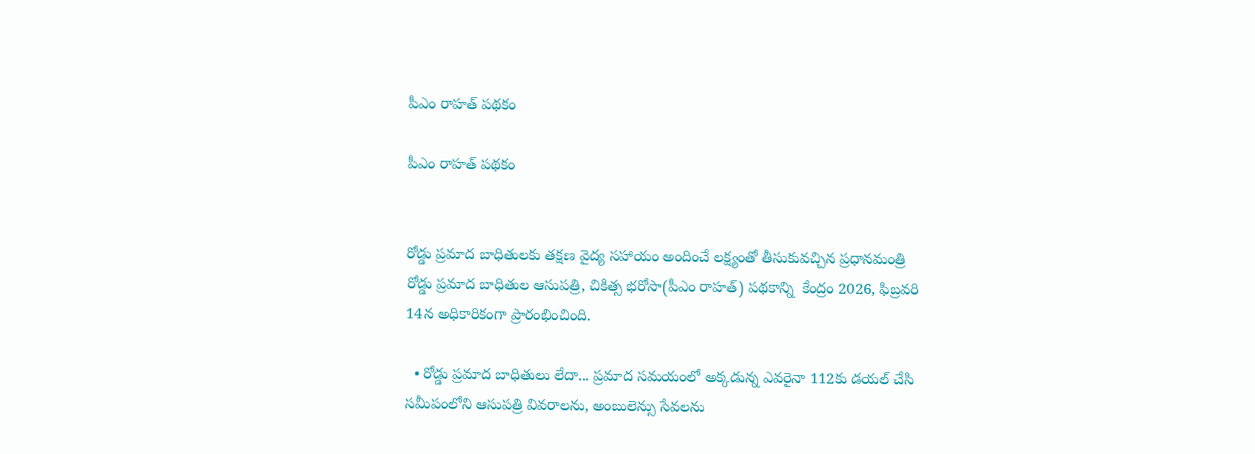పీఎం రాహత్‌ పథకం

పీఎం రాహత్‌ పథకం


రోడ్డు ప్రమాద బాధితులకు తక్షణ వైద్య సహాయం అందించే లక్ష్యంతో తీసుకువచ్చిన ప్రధానమంత్రి రోడ్డు ప్రమాద బాధితుల ఆసుపత్రి, చికిత్స భరోసా(పీఎం రాహత్‌) పథకాన్ని  కేంద్రం 2026, ఫిబ్రవరి 14న అధికారికంగా ప్రారంభించింది.

  • రోడ్డు ప్రమాద బాధితులు లేదా... ప్రమాద సమయంలో అక్కడున్న ఎవరైనా 112కు డయల్‌ చేసి సమీపంలోని ఆసుపత్రి వివరాలను, అంబులెన్సు సేవలను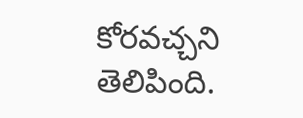కోరవచ్చని తెలిపింది.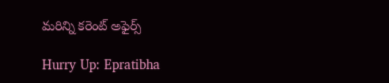మరిన్ని కరెంట్ అఫైర్స్

Hurry Up: Epratibha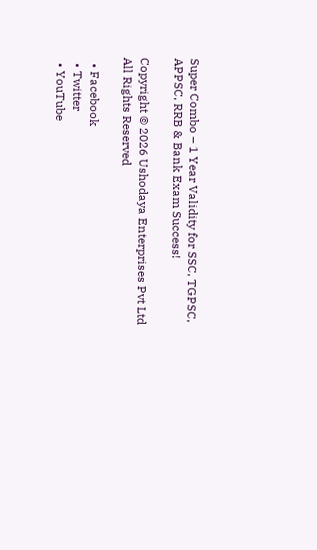Super Combo – 1 Year Validity for SSC, TGPSC, APPSC, RRB & Bank Exam Success!

Copyright © 2026 Ushodaya Enterprises Pvt Ltd All Rights Reserved

  • Facebook
  • Twitter
  • YouTube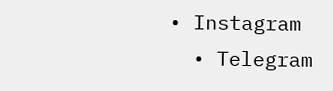• Instagram
  • Telegram